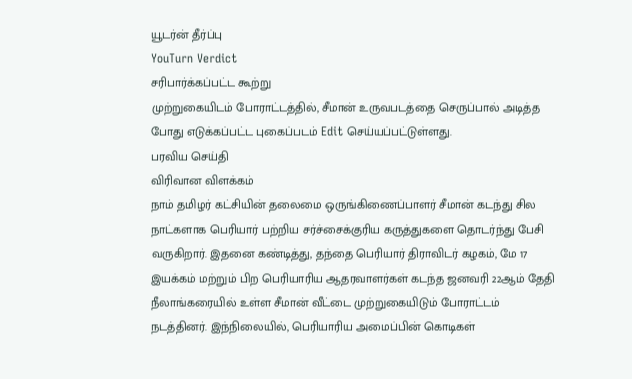யூடர்ன் தீர்ப்பு
YouTurn Verdict
சரிபார்க்கப்பட்ட கூற்று
முற்றுகையிடம் போராட்டத்தில், சீமான் உருவபடத்தை செருப்பால் அடித்த போது எடுக்கப்பட்ட புகைப்படம் Edit செய்யப்பட்டுள்ளது.
பரவிய செய்தி
விரிவான விளக்கம்
நாம் தமிழர் கட்சியின் தலைமை ஒருங்கிணைப்பாளர் சீமான் கடந்து சில நாட்களாக பெரியார் பற்றிய சர்ச்சைக்குரிய கருத்துகளை தொடர்ந்து பேசி வருகிறார். இதனை கண்டித்து, தந்தை பெரியார் திராவிடர் கழகம், மே 17 இயக்கம் மற்றும் பிற பெரியாரிய ஆதரவாளர்கள் கடந்த ஜனவரி 22ஆம் தேதி நீலாங்கரையில் உள்ள சீமான் வீட்டை முற்றுகையிடும் போராட்டம் நடத்தினர். இந்நிலையில், பெரியாரிய அமைப்பின் கொடிகள்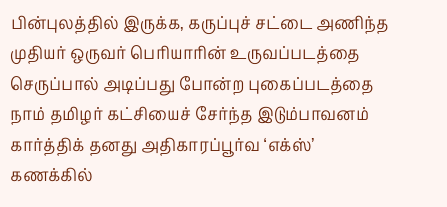பின்புலத்தில் இருக்க, கருப்புச் சட்டை அணிந்த முதியர் ஒருவர் பெரியாரின் உருவப்படத்தை செருப்பால் அடிப்பது போன்ற புகைப்படத்தை நாம் தமிழர் கட்சியைச் சேர்ந்த இடும்பாவனம் கார்த்திக் தனது அதிகாரப்பூர்வ ‘எக்ஸ்’ கணக்கில்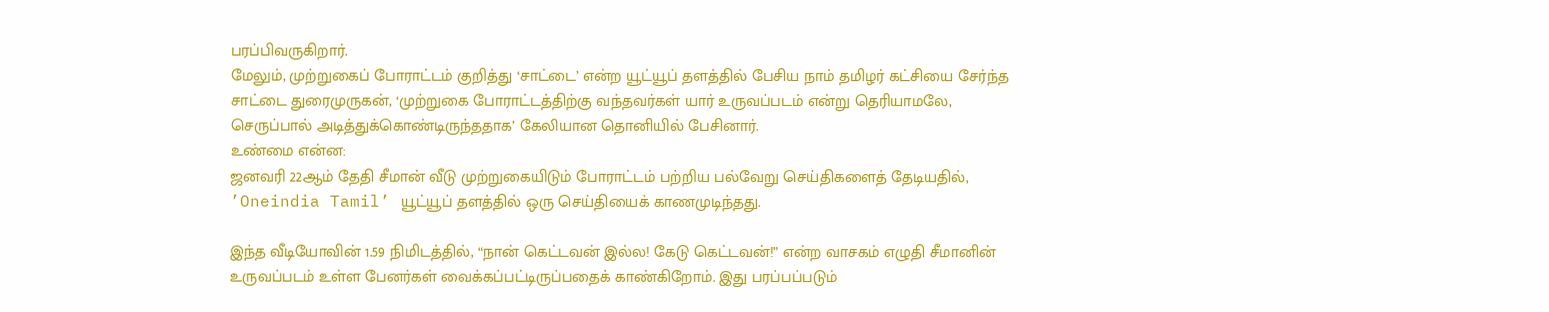பரப்பிவருகிறார்.
மேலும், முற்றுகைப் போராட்டம் குறித்து ‘சாட்டை’ என்ற யூட்யூப் தளத்தில் பேசிய நாம் தமிழர் கட்சியை சேர்ந்த சாட்டை துரைமுருகன், ‘முற்றுகை போராட்டத்திற்கு வந்தவர்கள் யார் உருவப்படம் என்று தெரியாமலே, செருப்பால் அடித்துக்கொண்டிருந்ததாக’ கேலியான தொனியில் பேசினார்.
உண்மை என்ன:
ஜனவரி 22ஆம் தேதி சீமான் வீடு முற்றுகையிடும் போராட்டம் பற்றிய பல்வேறு செய்திகளைத் தேடியதில், ’Oneindia Tamil’ யூட்யூப் தளத்தில் ஒரு செய்தியைக் காணமுடிந்தது.

இந்த வீடியோவின் 1.59 நிமிடத்தில், “நான் கெட்டவன் இல்ல! கேடு கெட்டவன்!” என்ற வாசகம் எழுதி சீமானின் உருவப்படம் உள்ள பேனர்கள் வைக்கப்பட்டிருப்பதைக் காண்கிறோம். இது பரப்பப்படும்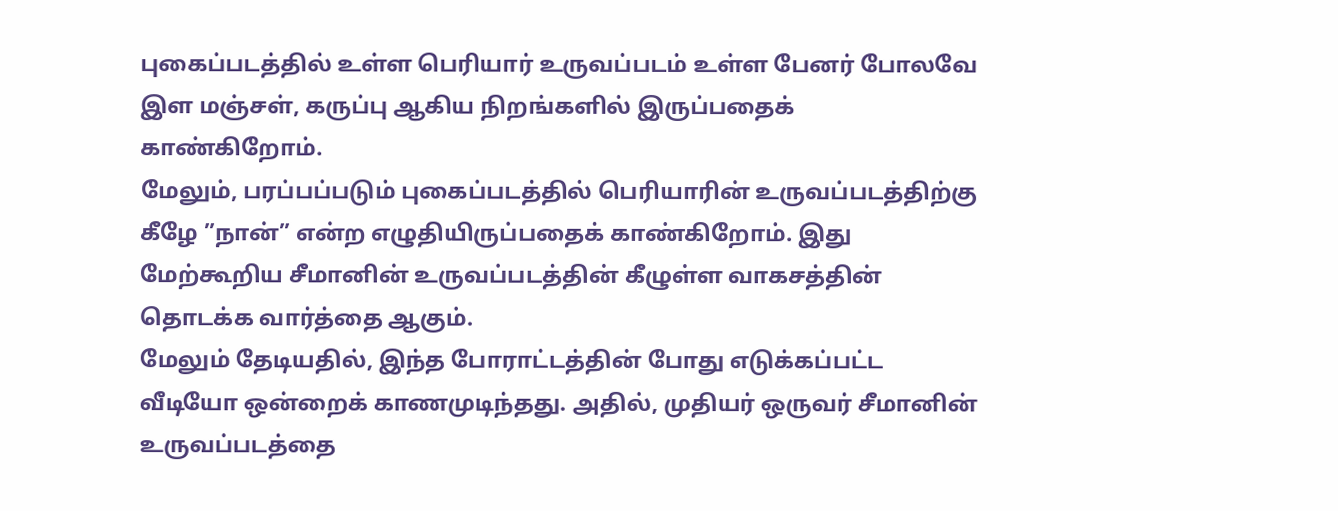புகைப்படத்தில் உள்ள பெரியார் உருவப்படம் உள்ள பேனர் போலவே இள மஞ்சள், கருப்பு ஆகிய நிறங்களில் இருப்பதைக் காண்கிறோம்.
மேலும், பரப்பப்படும் புகைப்படத்தில் பெரியாரின் உருவப்படத்திற்கு கீழே ”நான்” என்ற எழுதியிருப்பதைக் காண்கிறோம். இது மேற்கூறிய சீமானின் உருவப்படத்தின் கீழுள்ள வாகசத்தின் தொடக்க வார்த்தை ஆகும்.
மேலும் தேடியதில், இந்த போராட்டத்தின் போது எடுக்கப்பட்ட வீடியோ ஒன்றைக் காணமுடிந்தது. அதில், முதியர் ஒருவர் சீமானின் உருவப்படத்தை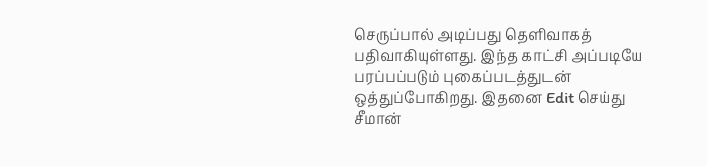செருப்பால் அடிப்பது தெளிவாகத் பதிவாகியுள்ளது. இந்த காட்சி அப்படியே பரப்பப்படும் புகைப்படத்துடன் ஒத்துப்போகிறது. இதனை Edit செய்து சீமான்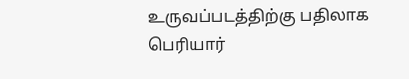உருவப்படத்திற்கு பதிலாக பெரியார்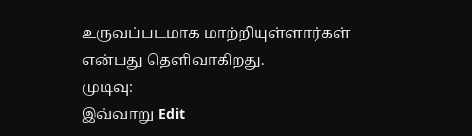உருவப்படமாக மாற்றியுள்ளார்கள் என்பது தெளிவாகிறது.
முடிவு:
இவ்வாறு Edit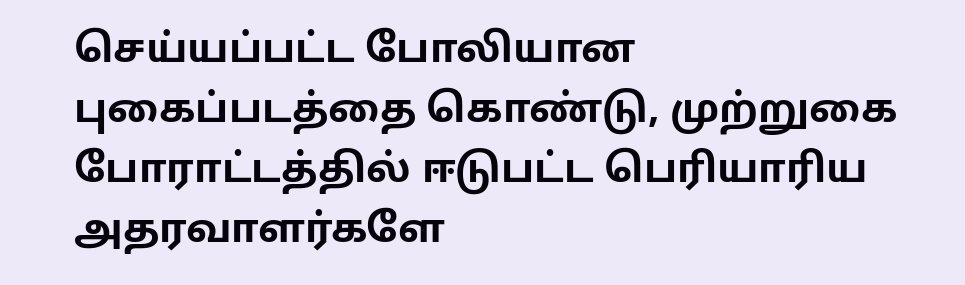செய்யப்பட்ட போலியான புகைப்படத்தை கொண்டு, முற்றுகை போராட்டத்தில் ஈடுபட்ட பெரியாரிய அதரவாளர்களே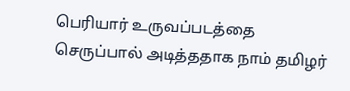பெரியார் உருவப்படத்தை செருப்பால் அடித்ததாக நாம் தமிழர்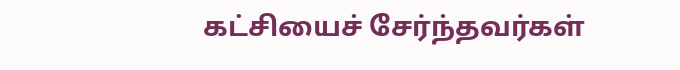கட்சியைச் சேர்ந்தவர்கள்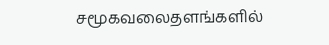சமூகவலைதளங்களில்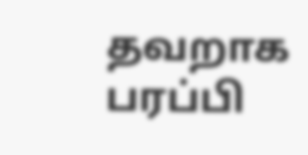தவறாக பரப்பி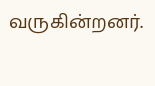வருகின்றனர்.